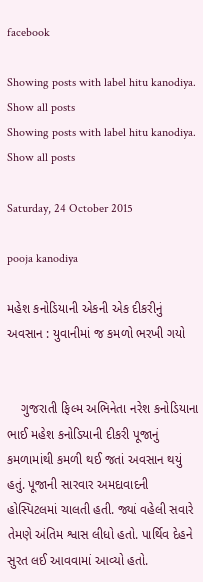facebook

Showing posts with label hitu kanodiya. Show all posts
Showing posts with label hitu kanodiya. Show all posts

Saturday, 24 October 2015

pooja kanodiya

મહેશ કનોડિયાની એકની એક દીકરીનું અવસાન : યુવાનીમાં જ કમળો ભરખી ગયો


    ગુજરાતી ફિલ્મ અભિનેતા નરેશ કનોડિયાના ભાઈ મહેશ કનોડિયાની દીકરી પૂજાનું કમળામાંથી કમળી થઈ જતાં અવસાન થયું હતું. પૂજાની સારવાર અમદાવાદની હોસ્પિટલમાં ચાલતી હતી. જ્યાં વહેલી સવારે તેમણે અંતિમ શ્વાસ લીધો હતો. પાર્થિવ દેહને સુરત લઈ આવવામાં આવ્યો હતો.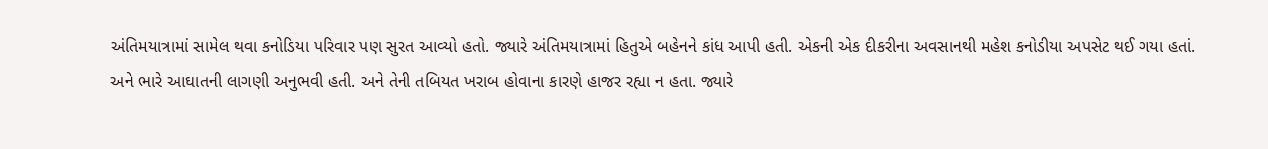અંતિમયાત્રામાં સામેલ થવા કનોડિયા પરિવાર પણ સુરત આવ્યો હતો. જ્યારે અંતિમયાત્રામાં હિતુએ બહેનને કાંધ આપી હતી. એકની એક દીકરીના અવસાનથી મહેશ કનોડીયા અપસેટ થઈ ગયા હતાં. અને ભારે આઘાતની લાગણી અનુભવી હતી. અને તેની તબિયત ખરાબ હોવાના કારણે હાજર રહ્યા ન હતા. જ્યારે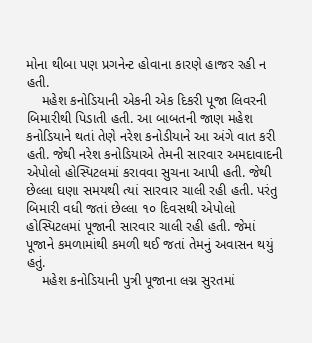મોના થીબા પણ પ્રગનેન્ટ હોવાના કારણે હાજર રહી ન હતી.
    મહેશ કનોડિયાની એકની એક દિકરી પૂજા લિવરની બિમારીથી પિડાતી હતી. આ બાબતની જાણ મહેશ કનોડિયાને થતાં તેણે નરેશ કનોડીયાને આ અંગે વાત કરી હતી. જેથી નરેશ કનોડિયાએ તેમની સારવાર અમદાવાદની એપોલો હોસ્પિટલમાં કરાવવા સુચના આપી હતી. જેથી છેલ્લા ઘણા સમયથી ત્યાં સારવાર ચાલી રહી હતી. પરંતુ બિમારી વધી જતાં છેલ્લા ૧૦ દિવસથી એપોલો હોસ્પિટલમાં પૂજાની સારવાર ચાલી રહી હતી. જેમાં પૂજાને કમળામાંથી કમળી થઈ જતાં તેમનું અવાસન થયું હતું.
    મહેશ કનોડિયાની પુત્રી પૂજાના લગ્ન સુરતમાં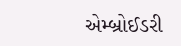એમ્બ્રોઈડરી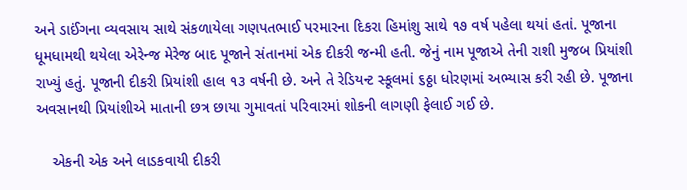અને ડાઈંગના વ્યવસાય સાથે સંકળાયેલા ગણપતભાઈ પરમારના દિકરા હિમાંશુ સાથે ૧૭ વર્ષ પહેલા થયાં હતાં. પૂજાના ધૂમધામથી થયેલા એરેન્જ મેરેજ બાદ પૂજાને સંતાનમાં એક દીકરી જન્મી હતી. જેનું નામ પૂજાએ તેની રાશી મુજબ પ્રિયાંશી રાખ્યું હતું. પૂજાની દીકરી પ્રિયાંશી હાલ ૧૩ વર્ષની છે. અને તે રેડિયન્ટ સ્કૂલમાં ૬ઠ્ઠા ધોરણમાં અભ્યાસ કરી રહી છે. પૂજાના અવસાનથી પ્રિયાંશીએ માતાની છત્ર છાયા ગુમાવતાં પરિવારમાં શોકની લાગણી ફેલાઈ ગઈ છે.

    એકની એક અને લાડકવાયી દીકરી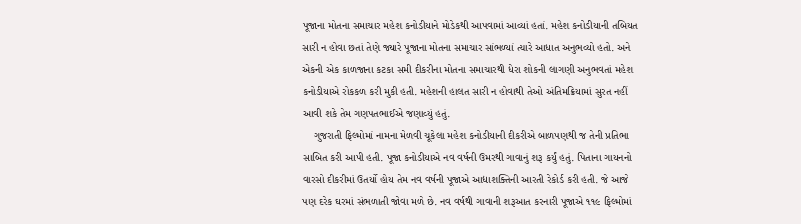પૂજાના મોતના સમાચાર મહેશ કનોડીયાને મોડેકથી આપવામાં આવ્યાં હતાં. મહેશ કનોડીયાની તબિયત સારી ન હોવા છતાં તેણે જ્યારે પૂજાના મોતના સમાચાર સાંભળ્યાં ત્યારે આધાત અનુભવ્યો હતો. અને એકની એક કાળજાના કટકા સમી દીકરીના મોતના સમાચારથી ધેરા શોકની લાગણી અનુભવતાં મહેશ કનોડીયાએ રોકકળ કરી મુકી હતી. મહેશની હાલત સારી ન હોવાથી તેઓ અંતિમક્રિયામાં સુરત નહીં આવી શકે તેમ ગણપતભાઈએ જણાવ્યું હતું.
    ગુજરાતી ફિલ્મોમાં નામના મેળવી ચૂકેલા મહેશ કનોડીયાની દીકરીએ બાળપણથી જ તેની પ્રતિભા સાબિત કરી આપી હતી. પૂજા કનોડીયાએ નવ વર્ષની ઉમરથી ગાવાનું શરૂ કર્યું હતું. પિતાના ગાયનનો વારસો દીકરીમાં ઉતર્યો હોય તેમ નવ વર્ષની પૂજાએ આદ્યાશક્તિની આરતી રેકોર્ડ કરી હતી. જે આજે પણ દરેક ઘરમાં સંભળાતી જોવા મળે છે. નવ વર્ષથી ગાવાની શરૂઆત કરનારી પૂજાએ ૧૧૯ ફિલ્મોમાં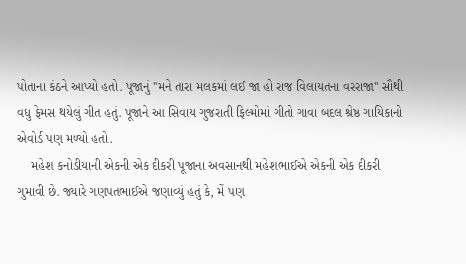પોતાના કંઠને આપ્યો હતો. પૂજાનું ''મને તારા મલકમાં લઈ જા હો રાજ વિલાયતના વરરાજા'' સૌથી વધુ ફેમસ થયેલું ગીત હતું. પૂજાને આ સિવાય ગુજરાતી ફિલ્મોમાં ગીતો ગાવા બદલ શ્રેષ્ઠ ગાયિકાનો એવોર્ડ પણ મળ્યો હતો.
    મહેશ કનોડીયાની એકની એક દીકરી પૂજાના અવસાનથી મહેશભાઈએ એકની એક દીકરી ગુમાવી છે. જ્યારે ગણપતભાઈએ જણાવ્યું હતું કે, મેં પણ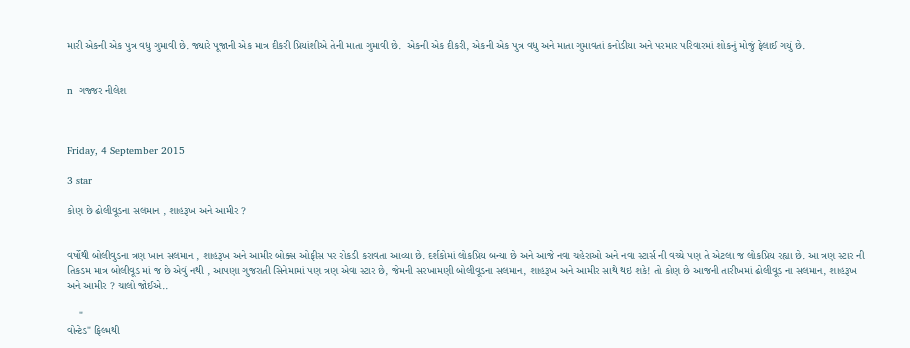મારી એકની એક પુત્ર વધુ ગુમાવી છે. જ્યારે પૂજાની એક માત્ર દીકરી પ્રિયાંશીએ તેની માતા ગુમાવી છે.  એકની એક દીકરી, એકની એક પુત્ર વધુ અને માતા ગુમાવતાં કનોડીયા અને પરમાર પરિવારમાં શોકનું મોજું ફેલાઈ ગયું છે.


n  ગજ્જર નીલેશ



Friday, 4 September 2015

3 star

કોણ છે ઢોલીવૂડના સલમાન , શાહરૂખ અને આમીર ?


વર્ષોથી બોલીવુડના ત્રણ ખાન સલમાન , શાહરૂખ અને આમીર બોક્સ ઓફીસ પર રોકડી કરાવતા આવ્યા છે. દર્શકોમાં લોકપ્રિય બન્યા છે અને આજે નવા ચહેરાઓ અને નવા સ્ટાર્સ ની વચ્ચે પણ તે એટલા જ લોકપ્રિય રહ્યા છે. આ ત્રણ સ્ટાર ની તિકડમ માત્ર બોલીવૂડ માં જ છે એવું નથી , આપણા ગુજરાતી સિનેમામાં પણ ત્રણ એવા સ્ટાર છે, જેમની સરખામણી બોલીવૂડના સલમાન, શાહરૂખ અને આમીર સાથે થઇ શકે! તો કોણ છે આજની તારીખમાં ઢોલીવૂડ ના સલમાન, શાહરૂખ અને આમીર ? ચાલો જોઈએ..

    "
વોન્ટેડ" ફિલ્મથી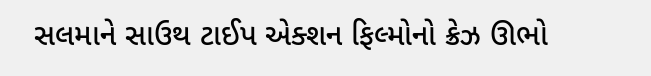સલમાને સાઉથ ટાઈપ એક્શન ફિલ્મોનો ક્રેઝ ઊભો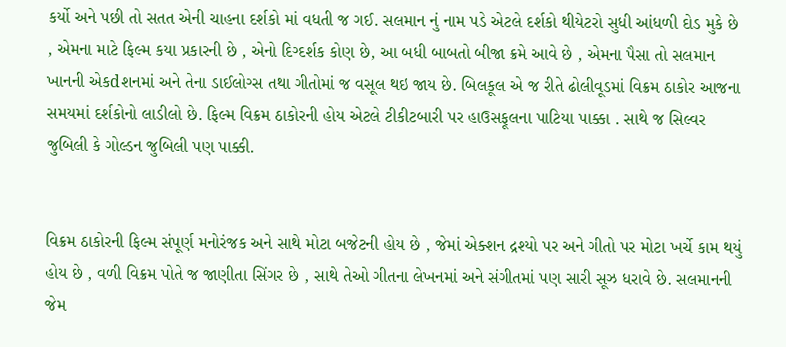કર્યો અને પછી તો સતત એની ચાહના દર્શકો માં વધતી જ ગઈ. સલમાન નું નામ પડે એટલે દર્શકો થીયેટરો સુધી આંધળી દોડ મુકે છે , એમના માટે ફિલ્મ કયા પ્રકારની છે , એનો દિગ્દર્શક કોણ છે, આ બધી બાબતો બીજા ક્રમે આવે છે , એમના પૈસા તો સલમાન ખાનની એકdશનમાં અને તેના ડાઈલોગ્સ તથા ગીતોમાં જ વસૂલ થઇ જાય છે. બિલકૂલ એ જ રીતે ઢોલીવૂડમાં વિક્રમ ઠાકોર આજના સમયમાં દર્શકોનો લાડીલો છે. ફિલ્મ વિક્રમ ઠાકોરની હોય એટલે ટીકીટબારી પર હાઉસફૂલના પાટિયા પાક્કા . સાથે જ સિલ્વર જુબિલી કે ગોલ્ડન જુબિલી પણ પાક્કી.


વિક્રમ ઠાકોરની ફિલ્મ સંપૂર્ણ મનોરંજક અને સાથે મોટા બજેટની હોય છે , જેમાં એક્શન દ્રશ્યો પર અને ગીતો પર મોટા ખર્ચે કામ થયું હોય છે , વળી વિક્રમ પોતે જ જાણીતા સિંગર છે , સાથે તેઓ ગીતના લેખનમાં અને સંગીતમાં પણ સારી સૂઝ ધરાવે છે. સલમાનની જેમ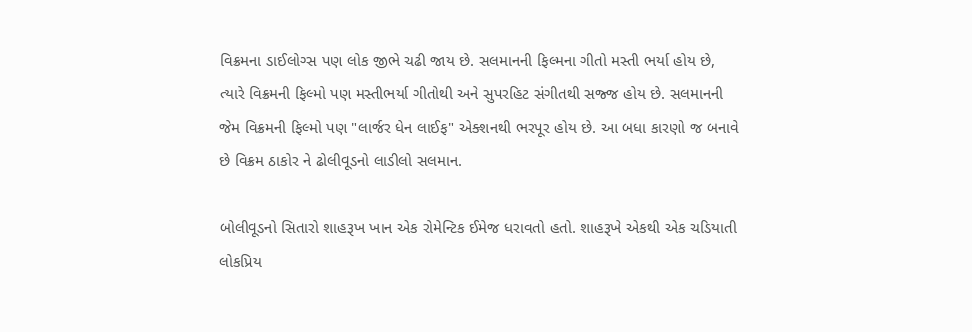વિક્રમના ડાઈલોગ્સ પણ લોક જીભે ચઢી જાય છે. સલમાનની ફિલ્મના ગીતો મસ્તી ભર્યા હોય છે, ત્યારે વિક્રમની ફિલ્મો પણ મસ્તીભર્યા ગીતોથી અને સુપરહિટ સંગીતથી સજ્જ હોય છે. સલમાનની જેમ વિક્રમની ફિલ્મો પણ "લાર્જર ધેન લાઈફ" એક્શનથી ભરપૂર હોય છે. આ બધા કારણો જ બનાવે છે વિક્રમ ઠાકોર ને ઢોલીવૂડનો લાડીલો સલમાન.

બોલીવૂડનો સિતારો શાહરૂખ ખાન એક રોમેન્ટિક ઈમેજ ધરાવતો હતો. શાહરૂખે એકથી એક ચડિયાતી લોકપ્રિય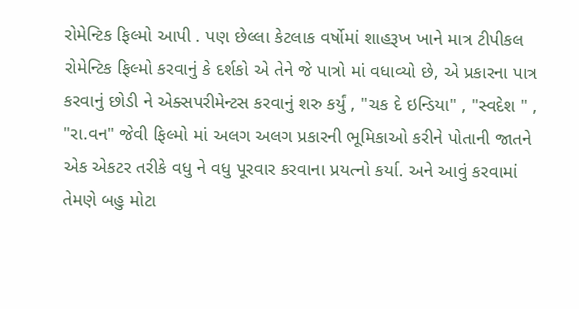રોમેન્ટિક ફિલ્મો આપી . પણ છેલ્લા કેટલાક વર્ષોમાં શાહરૂખ ખાને માત્ર ટીપીકલ રોમેન્ટિક ફિલ્મો કરવાનું કે દર્શકો એ તેને જે પાત્રો માં વધાવ્યો છે, એ પ્રકારના પાત્ર કરવાનું છોડી ને એક્સપરીમેન્ટસ કરવાનું શરુ કર્યું , "ચક દે ઇન્ડિયા" , "સ્વદેશ " , "રા.વન" જેવી ફિલ્મો માં અલગ અલગ પ્રકારની ભૂમિકાઓ કરીને પોતાની જાતને એક એકટર તરીકે વધુ ને વધુ પૂરવાર કરવાના પ્રયત્નો કર્યા. અને આવું કરવામાં તેમણે બહુ મોટા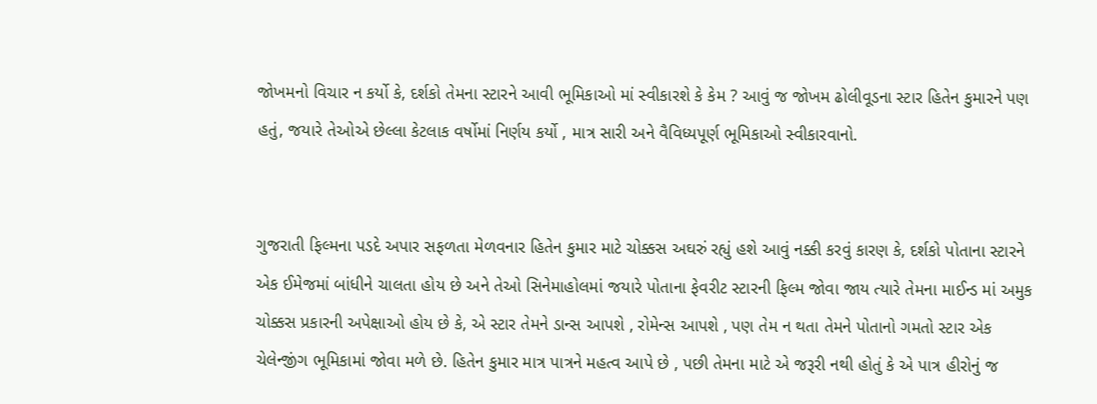જોખમનો વિચાર ન કર્યો કે, દર્શકો તેમના સ્ટારને આવી ભૂમિકાઓ માં સ્વીકારશે કે કેમ ? આવું જ જોખમ ઢોલીવૂડના સ્ટાર હિતેન કુમારને પણ હતું, જયારે તેઓએ છેલ્લા કેટલાક વર્ષોમાં નિર્ણય કર્યો , માત્ર સારી અને વૈવિધ્યપૂર્ણ ભૂમિકાઓ સ્વીકારવાનો.


ગુજરાતી ફિલ્મના પડદે અપાર સફળતા મેળવનાર હિતેન કુમાર માટે ચોક્કસ અઘરું રહ્યું હશે આવું નક્કી કરવું કારણ કે, દર્શકો પોતાના સ્ટારને એક ઈમેજમાં બાંધીને ચાલતા હોય છે અને તેઓ સિનેમાહોલમાં જયારે પોતાના ફેવરીટ સ્ટારની ફિલ્મ જોવા જાય ત્યારે તેમના માઈન્ડ માં અમુક ચોક્કસ પ્રકારની અપેક્ષાઓ હોય છે કે, એ સ્ટાર તેમને ડાન્સ આપશે , રોમેન્સ આપશે , પણ તેમ ન થતા તેમને પોતાનો ગમતો સ્ટાર એક ચેલેન્જીંગ ભૂમિકામાં જોવા મળે છે. હિતેન કુમાર માત્ર પાત્રને મહત્વ આપે છે , પછી તેમના માટે એ જરૂરી નથી હોતું કે એ પાત્ર હીરોનું જ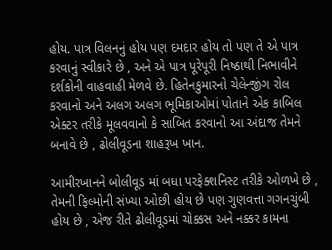હોય. પાત્ર વિલનનું હોય પણ દમદાર હોય તો પણ તે એ પાત્ર કરવાનું સ્વીકારે છે , અને એ પાત્ર પૂરેપૂરી નિષ્ઠાથી નિભાવીને દર્શકોની વાહવાહી મેળવે છે. હિતેનકુમારનો ચેલેન્જીંગ રોલ કરવાનો અને અલગ અલગ ભૂમિકાઓમાં પોતાને એક કાબિલ એક્ટર તરીકે મૂલવવાનો કે સાબિત કરવાનો આ અંદાજ તેમને બનાવે છે , ઢોલીવૂડના શાહરૂખ ખાન.

આમીરખાનને બોલીવૂડ માં બધા પરફેક્શનિસ્ટ તરીકે ઓળખે છે , તેમની ફિલ્મોની સંખ્યા ઓછી હોય છે પણ ગુણવત્તા ગગનચુંબી હોય છે , એજ રીતે ઢોલીવૂડમાં ચોક્કસ અને નક્કર કામના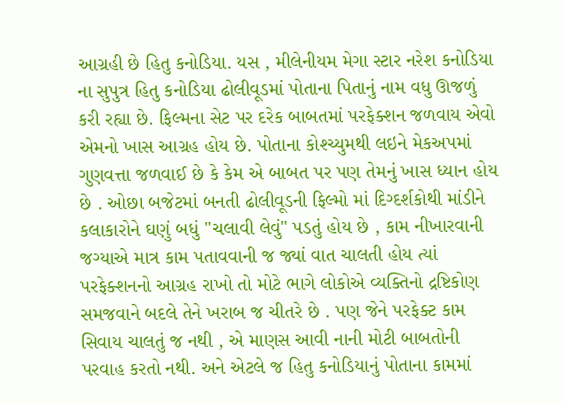આગ્રહી છે હિતુ કનોડિયા. યસ , મીલેનીયમ મેગા સ્ટાર નરેશ કનોડિયા ના સુપુત્ર હિતુ કનોડિયા ઢોલીવૂડમાં પોતાના પિતાનું નામ વધુ ઊજળું કરી રહ્યા છે. ફિલ્મના સેટ પર દરેક બાબતમાં પરફેક્શન જળવાય એવો એમનો ખાસ આગ્રહ હોય છે. પોતાના કોશ્ચ્યુમથી લઇને મેકઅપમાં ગુણવત્તા જળવાઈ છે કે કેમ એ બાબત પર પણ તેમનું ખાસ ધ્યાન હોય છે . ઓછા બજેટમાં બનતી ઢોલીવૂડની ફિલ્મો માં દિગ્દર્શકોથી માંડીને કલાકારોને ઘણું બધું "ચલાવી લેવું" પડતું હોય છે , કામ નીખારવાની જગ્યાએ માત્ર કામ પતાવવાની જ જ્યાં વાત ચાલતી હોય ત્યાં પરફેક્શનનો આગ્રહ રાખો તો મોટે ભાગે લોકોએ વ્યક્તિનો દ્રષ્ટિકોણ સમજવાને બદલે તેને ખરાબ જ ચીતરે છે . પણ જેને પરફેક્ટ કામ સિવાય ચાલતું જ નથી , એ માણસ આવી નાની મોટી બાબતોની પરવાહ કરતો નથી. અને એટલે જ હિતુ કનોડિયાનું પોતાના કામમાં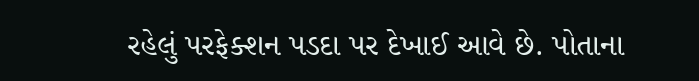રહેલું પરફેક્શન પડદા પર દેખાઈ આવે છે. પોતાના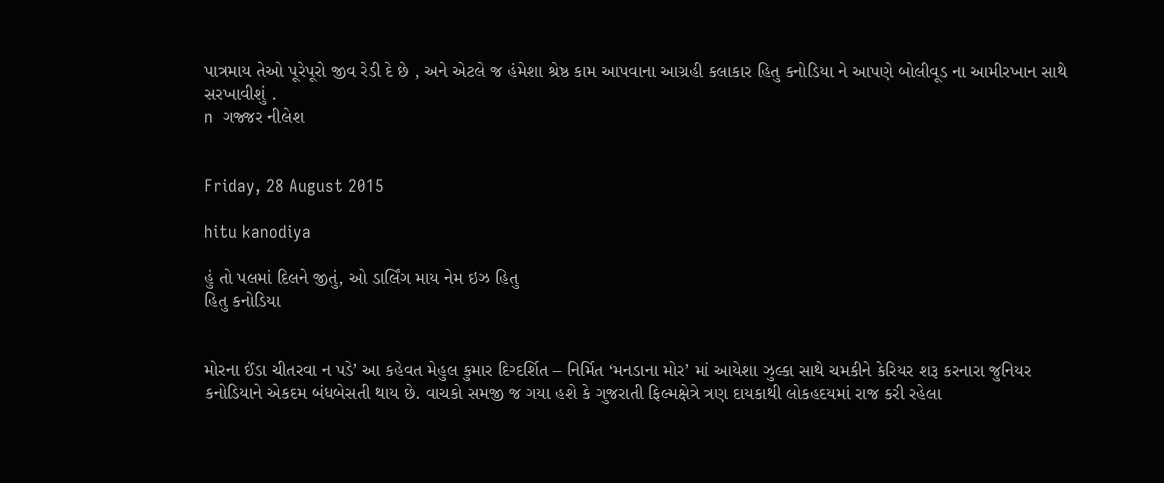પાત્રમાય તેઓ પૂરેપૂરો જીવ રેડી દે છે , અને એટલે જ હંમેશા શ્રેષ્ઠ કામ આપવાના આગ્રહી કલાકાર હિતુ કનોડિયા ને આપણે બોલીવૂડ ના આમીરખાન સાથે સરખાવીશું .
n  ગજ્જર નીલેશ


Friday, 28 August 2015

hitu kanodiya

હું તો પલમાં દિલને જીતું, ઓ ડાર્લિંગ માય નેમ ઇઝ હિતુ
હિતુ કનોડિયા


મોરના ઈંડા ચીતરવા ન પડે’ આ કહેવત મેહુલ કુમાર દિગ્દર્શિત – નિર્મિત ‘મનડાના મોર’ માં આયેશા ઝુલ્કા સાથે ચમકીને કેરિયર શરૂ કરનારા જુનિયર કનોડિયાને એકદમ બંધબેસતી થાય છે. વાચકો સમજી જ ગયા હશે કે ગુજરાતી ફિલ્મક્ષેત્રે ત્રણ દાયકાથી લોકહદયમાં રાજ કરી રહેલા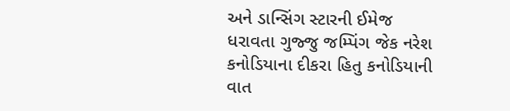અને ડાન્સિંગ સ્ટારની ઈમેજ ધરાવતા ગુજ્જુ જમ્પિંગ જેક નરેશ કનોડિયાના દીકરા હિતુ કનોડિયાની વાત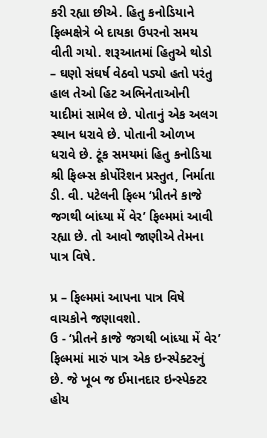કરી રહ્યા છીએ. હિતુ કનોડિયાને ફિલ્મક્ષેત્રે બે દાયકા ઉપરનો સમય વીતી ગયો. શરૂઆતમાં હિતુએ થોડો – ઘણો સંઘર્ષ વેઠવો પડ્યો હતો પરંતુ હાલ તેઓ હિટ અભિનેતાઓની યાદીમાં સામેલ છે. પોતાનું એક અલગ સ્થાન ધરાવે છે. પોતાની ઓળખ ધરાવે છે. ટૂંક સમયમાં હિતુ કનોડિયા શ્રી ફિલ્મ્સ કોર્પોરેશન પ્રસ્તુત, નિર્માતા ડી. વી. પટેલની ફિલ્મ ‘પ્રીતને કાજે જગથી બાંધ્યા મેં વેર’ ફિલ્મમાં આવી રહ્યા છે. તો આવો જાણીએ તેમના પાત્ર વિષે.

પ્ર – ફિલ્મમાં આપના પાત્ર વિષે વાચકોને જણાવશો.
ઉ - ‘પ્રીતને કાજે જગથી બાંધ્યા મેં વેર’ ફિલ્મમાં મારું પાત્ર એક ઇન્સ્પેક્ટરનું છે. જે ખૂબ જ ઈમાનદાર ઇન્સ્પેક્ટર હોય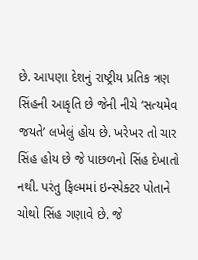છે. આપણા દેશનું રાષ્ટ્રીય પ્રતિક ત્રણ સિંહની આકૃતિ છે જેની નીચે ‘સત્યમેવ જયતે’ લખેલું હોય છે. ખરેખર તો ચાર સિંહ હોય છે જે પાછળનો સિંહ દેખાતો નથી. પરંતુ ફિલ્મમાં ઇન્સ્પેક્ટર પોતાને ચોથો સિંહ ગણાવે છે. જે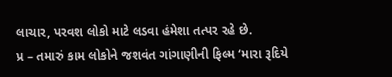લાચાર, પરવશ લોકો માટે લડવા હંમેશા તત્પર રહે છે.
પ્ર – તમારું કામ લોકોને જશવંત ગાંગાણીની ફિલ્મ ‘મારા રૂદિયે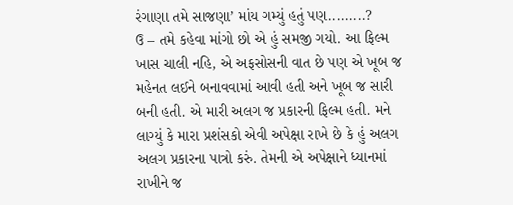રંગાણા તમે સાજણા’ માંય ગમ્યું હતું પણ.........?
ઉ – તમે કહેવા માંગો છો એ હું સમજી ગયો. આ ફિલ્મ ખાસ ચાલી નહિ, એ અફસોસની વાત છે પણ એ ખૂબ જ મહેનત લઈને બનાવવામાં આવી હતી અને ખૂબ જ સારી બની હતી. એ મારી અલગ જ પ્રકારની ફિલ્મ હતી. મને લાગ્યું કે મારા પ્રશંસકો એવી અપેક્ષા રાખે છે કે હું અલગ અલગ પ્રકારના પાત્રો કરું. તેમની એ અપેક્ષાને ધ્યાનમાં રાખીને જ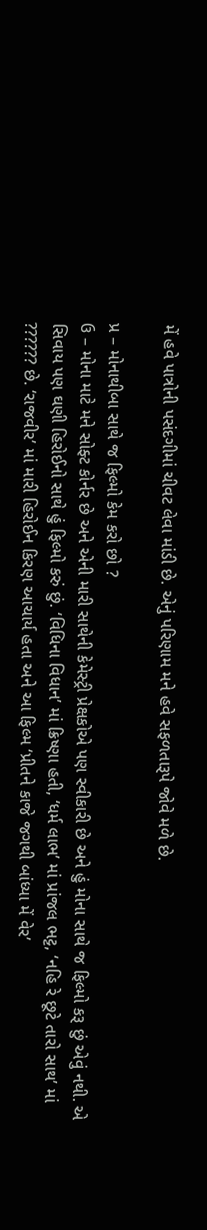મેં હવે પાત્રોની પસંદગીમાં ચીવટ લેવા માંડી છે. એનું પરિણામ મને હવે સફળતારૂપે જોવે મળે છે.

પ્ર – મોનાથીબા સાથે જ ફિલ્મો કેમ કરો છો ?
ઉ – મોના માટે મને સોફ્ટ કોર્નર છે અને એની મારી સાથેની કેમેસ્ટ્રી પ્રેક્ષકોએ પણ સ્વીકારી છે અને હું મોના સાથે જ ફિલ્મો કરૂ છું એવું નથી. એ સિવાય પણ ઘણી હિરોઈનો સાથે હું ફિલ્મો કરું છું. ‘વિધિના વિધાન’ માં ક્રિષ્ણા હતી, ‘ધર્મ લાભ’ માં પ્રાંજલ ભટ્ટ, ‘નહિ રે છૂટે તારો સાથ’ માં ?????? છે. ‘રાજવીર’ માં મારી હિરોઈન કિરણ આચાર્ય હતા અને આ ફિલ્મ ‘પ્રીતને કાજે જગથી બાંધ્યા મેં વેર’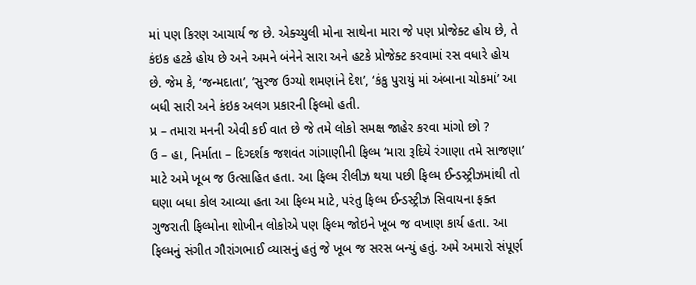માં પણ કિરણ આચાર્ય જ છે. એક્ચ્યુલી મોના સાથેના મારા જે પણ પ્રોજેક્ટ હોય છે, તે કંઇક હટકે હોય છે અને અમને બંનેને સારા અને હટકે પ્રોજેક્ટ કરવામાં રસ વધારે હોય છે. જેમ કે, ‘જન્મદાતા’, ’સુરજ ઉગ્યો શમણાંને દેશ’, ‘કંકુ પુરાયું માં અંબાના ચોકમાં’ આ બધી સારી અને કંઇક અલગ પ્રકારની ફિલ્મો હતી.
પ્ર – તમારા મનની એવી કઈ વાત છે જે તમે લોકો સમક્ષ જાહેર કરવા માંગો છો ?
ઉ – હા, નિર્માતા – દિગ્દર્શક જશવંત ગાંગાણીની ફિલ્મ ‘મારા રૂદિયે રંગાણા તમે સાજણા’ માટે અમે ખૂબ જ ઉત્સાહિત હતા. આ ફિલ્મ રીલીઝ થયા પછી ફિલ્મ ઈન્ડસ્ટ્રીઝમાંથી તો ઘણા બધા કોલ આવ્યા હતા આ ફિલ્મ માટે, પરંતુ ફિલ્મ ઈન્ડસ્ટ્રીઝ સિવાયના ફક્ત ગુજરાતી ફિલ્મોના શોખીન લોકોએ પણ ફિલ્મ જોઇને ખૂબ જ વખાણ કાર્ય હતા. આ ફિલ્મનું સંગીત ગૌરાંગભાઈ વ્યાસનું હતું જે ખૂબ જ સરસ બન્યું હતું. અમે અમારો સંપૂર્ણ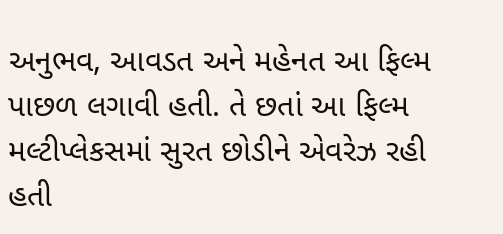અનુભવ, આવડત અને મહેનત આ ફિલ્મ પાછળ લગાવી હતી. તે છતાં આ ફિલ્મ મલ્ટીપ્લેકસમાં સુરત છોડીને એવરેઝ રહી હતી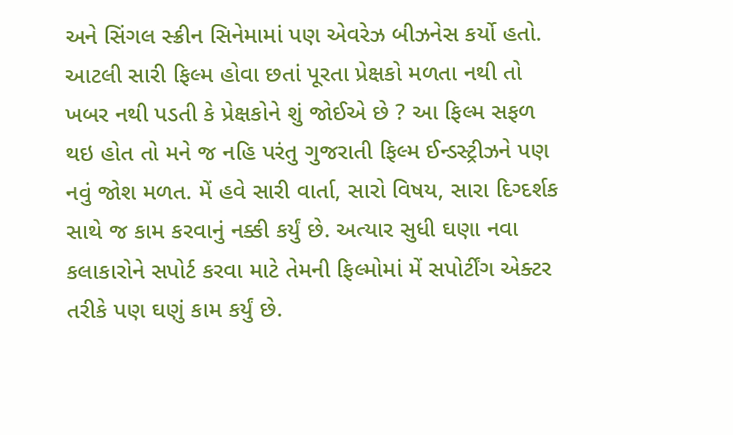અને સિંગલ સ્ક્રીન સિનેમામાં પણ એવરેઝ બીઝનેસ કર્યો હતો. આટલી સારી ફિલ્મ હોવા છતાં પૂરતા પ્રેક્ષકો મળતા નથી તો ખબર નથી પડતી કે પ્રેક્ષકોને શું જોઈએ છે ? આ ફિલ્મ સફળ થઇ હોત તો મને જ નહિ પરંતુ ગુજરાતી ફિલ્મ ઈન્ડસ્ટ્રીઝને પણ નવું જોશ મળત. મેં હવે સારી વાર્તા, સારો વિષય, સારા દિગ્દર્શક સાથે જ કામ કરવાનું નક્કી કર્યું છે. અત્યાર સુધી ઘણા નવા કલાકારોને સપોર્ટ કરવા માટે તેમની ફિલ્મોમાં મેં સપોર્ટીંગ એક્ટર તરીકે પણ ઘણું કામ કર્યું છે.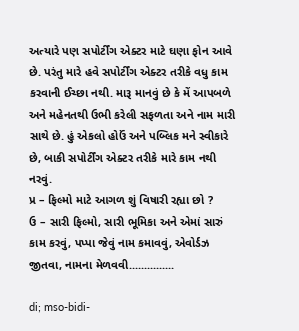અત્યારે પણ સપોર્ટીંગ એક્ટર માટે ઘણા ફોન આવે છે. પરંતુ મારે હવે સપોર્ટીંગ એક્ટર તરીકે વધુ કામ કરવાની ઈચ્છા નથી. મારૂ માનવું છે કે મેં આપબળે અને મહેનતથી ઉભી કરેલી સફળતા અને નામ મારી સાથે છે. હું એકલો હોઉં અને પબ્લિક મને સ્વીકારે છે, બાકી સપોર્ટીંગ એક્ટર તરીકે મારે કામ નથી નરવું.
પ્ર – ફિલ્મો માટે આગળ શું વિષારી રહ્યા છો ?
ઉ – સારી ફિલ્મો, સારી ભૂમિકા અને એમાં સારું કામ કરવું, પપ્પા જેવું નામ કમાવવું, એવોર્ડઝ જીતવા, નામના મેળવવી...............

di; mso-bidi-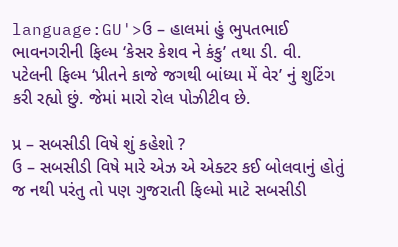language:GU'>ઉ – હાલમાં હું ભુપતભાઈ ભાવનગરીની ફિલ્મ ‘કેસર કેશવ ને કંકુ’ તથા ડી. વી. પટેલની ફિલ્મ ‘પ્રીતને કાજે જગથી બાંધ્યા મેં વેર’ નું શુટિંગ કરી રહ્યો છું. જેમાં મારો રોલ પોઝીટીવ છે.

પ્ર – સબસીડી વિષે શું કહેશો ?
ઉ – સબસીડી વિષે મારે એઝ એ એક્ટર કઈ બોલવાનું હોતું જ નથી પરંતુ તો પણ ગુજરાતી ફિલ્મો માટે સબસીડી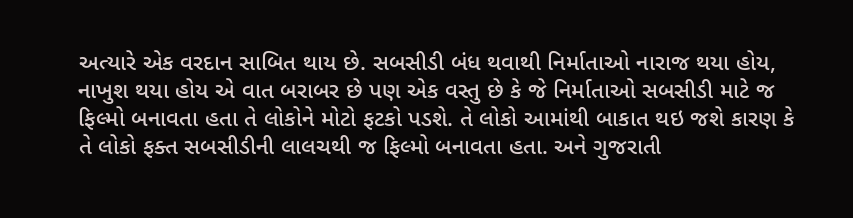અત્યારે એક વરદાન સાબિત થાય છે. સબસીડી બંધ થવાથી નિર્માતાઓ નારાજ થયા હોય, નાખુશ થયા હોય એ વાત બરાબર છે પણ એક વસ્તુ છે કે જે નિર્માતાઓ સબસીડી માટે જ ફિલ્મો બનાવતા હતા તે લોકોને મોટો ફટકો પડશે. તે લોકો આમાંથી બાકાત થઇ જશે કારણ કે તે લોકો ફક્ત સબસીડીની લાલચથી જ ફિલ્મો બનાવતા હતા. અને ગુજરાતી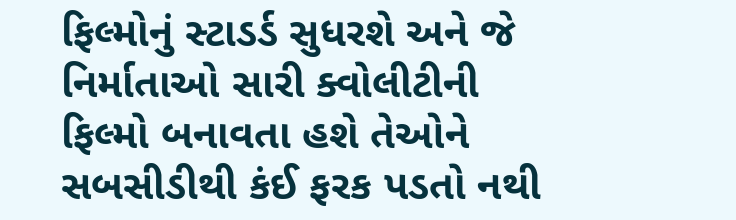ફિલ્મોનું સ્ટાડર્ડ સુધરશે અને જે નિર્માતાઓ સારી ક્વોલીટીની ફિલ્મો બનાવતા હશે તેઓને સબસીડીથી કંઈ ફરક પડતો નથી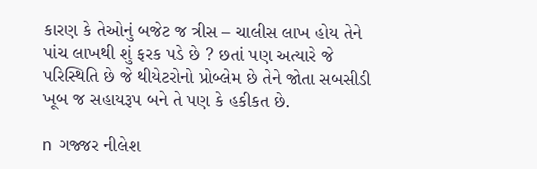કારણ કે તેઓનું બજેટ જ ત્રીસ – ચાલીસ લાખ હોય તેને પાંચ લાખથી શું ફરક પડે છે ? છતાં પણ અત્યારે જે પરિસ્થિતિ છે જે થીયેટરોનો પ્રોબ્લેમ છે તેને જોતા સબસીડી ખૂબ જ સહાયરૂપ બને તે પણ કે હકીકત છે.

n  ગજ્જર નીલેશ